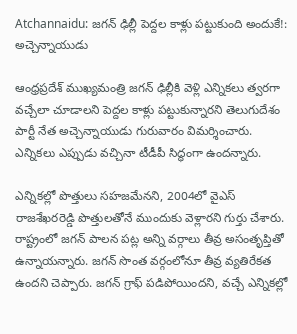Atchannaidu: జగన్ ఢిల్లీ పెద్దల కాళ్లు పట్టుకుంది అందుకే!: అచ్చెన్నాయుడు

ఆంధ్రప్రదేశ్ ముఖ్యమంత్రి జగన్ ఢిల్లీకి వెళ్లి ఎన్నికలు త్వరగా వచ్చేలా చూడాలని పెద్దల కాళ్లు పట్టుకున్నారని తెలుగుదేశం పార్టీ నేత అచ్చెన్నాయుడు గురువారం విమర్శించారు. ఎన్నికలు ఎప్పుడు వచ్చినా టీడీపీ సిద్ధంగా ఉందన్నారు.

ఎన్నికల్లో పొత్తులు సహజమేనని, 2004లో వైఎస్ రాజశేఖరరెడ్డి పొత్తులతోనే ముందుకు వెళ్లారని గుర్తు చేశారు. రాష్ట్రంలో జగన్ పాలన పట్ల అన్ని వర్గాలు తీవ్ర అసంతృప్తితో ఉన్నాయన్నారు. జగన్ సొంత వర్గంలోనూ తీవ్ర వ్యతిరేకత ఉందని చెప్పారు. జగన్ గ్రాఫ్ పడిపోయిందని, వచ్చే ఎన్నికల్లో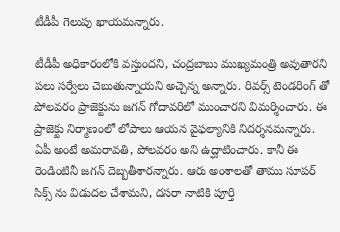టీడీపీ గెలుపు ఖాయమన్నారు.

టీడీపీ అధికారంలోకి వస్తుందని, చంద్రబాబు ముఖ్యమంత్రి అవుతారని పలు సర్వేలు చెబుతున్నాయని అచ్చెన్న అన్నారు. రివర్స్ టెండరింగ్ తో పోలవరం ప్రాజెక్టును జగన్ గోదావరిలో ముంచారని విమర్శించారు. ఈ ప్రాజెక్టు నిర్మాణంలో లోపాలు ఆయన వైఫల్యానికి నిదర్శనమన్నారు. ఏపీ అంటే అమరావతి, పోలవరం అని ఉద్ఘాటించారు. కానీ ఈ రెండింటినీ జగన్ దెబ్బతీశారన్నారు. ఆరు అంశాలతో తాము సూపర్ సిక్స్ ను విడుదల చేశామని, దసరా నాటికి పూర్తి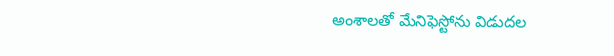అంశాలతో మేనిఫెస్టోను విడుదల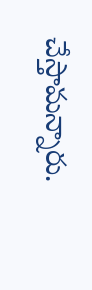చేస్తామన్నారు.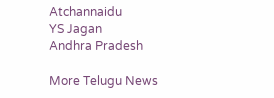Atchannaidu
YS Jagan
Andhra Pradesh

More Telugu News